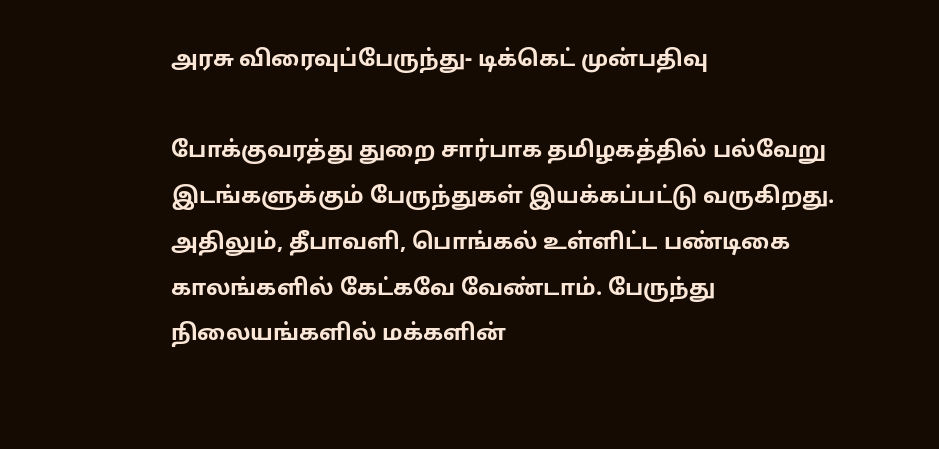அரசு விரைவுப்பேருந்து- டிக்கெட் முன்பதிவு

போக்குவரத்து துறை சார்பாக தமிழகத்தில் பல்வேறு இடங்களுக்கும் பேருந்துகள் இயக்கப்பட்டு வருகிறது. அதிலும், தீபாவளி, பொங்கல் உள்ளிட்ட பண்டிகை காலங்களில் கேட்கவே வேண்டாம். பேருந்து நிலையங்களில் மக்களின்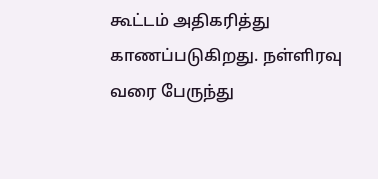கூட்டம் அதிகரித்து காணப்படுகிறது. நள்ளிரவு வரை பேருந்து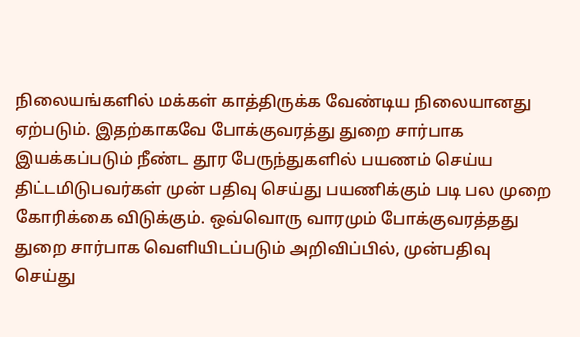நிலையங்களில் மக்கள் காத்திருக்க வேண்டிய நிலையானது ஏற்படும். இதற்காகவே போக்குவரத்து துறை சார்பாக இயக்கப்படும் நீண்ட தூர பேருந்துகளில் பயணம் செய்ய திட்டமிடுபவர்கள் முன் பதிவு செய்து பயணிக்கும் படி பல முறை கோரிக்கை விடுக்கும். ஒவ்வொரு வாரமும் போக்குவரத்தது துறை சார்பாக வெளியிடப்படும் அறிவிப்பில், முன்பதிவு செய்து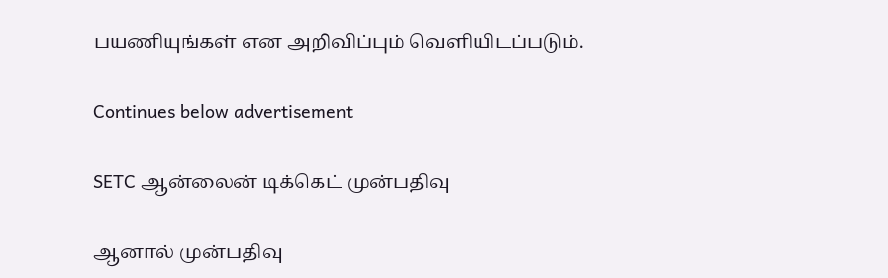பயணியுங்கள் என அறிவிப்பும் வெளியிடப்படும்.

Continues below advertisement

SETC ஆன்லைன் டிக்கெட் முன்பதிவு

ஆனால் முன்பதிவு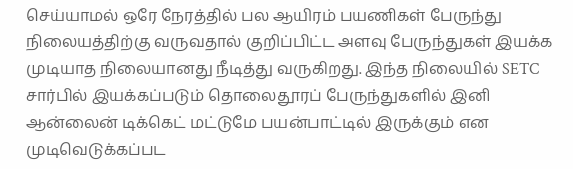செய்யாமல் ஒரே நேரத்தில் பல ஆயிரம் பயணிகள் பேருந்து நிலையத்திற்கு வருவதால் குறிப்பிட்ட அளவு பேருந்துகள் இயக்க முடியாத நிலையானது நீடித்து வருகிறது. இந்த நிலையில் SETC சார்பில் இயக்கப்படும் தொலைதூரப் பேருந்துகளில் இனி ஆன்லைன் டிக்கெட் மட்டுமே பயன்பாட்டில் இருக்கும் என முடிவெடுக்கப்பட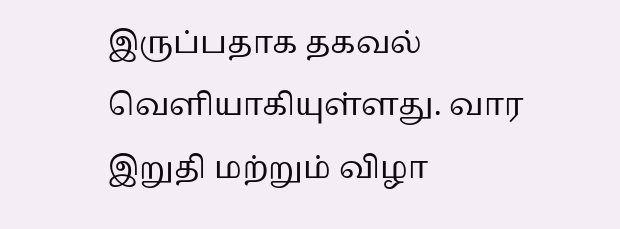இருப்பதாக தகவல் வெளியாகியுள்ளது. வார இறுதி மற்றும் விழா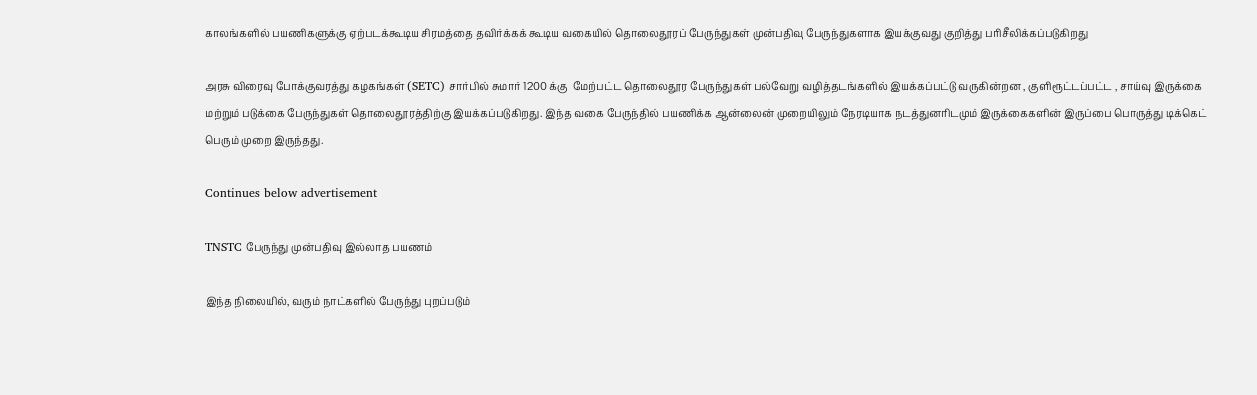காலங்களில் பயணிகளுக்கு ஏற்படக்கூடிய சிரமத்தை தவிர்க்கக் கூடிய வகையில் தொலைதூரப் பேருந்துகள் முன்பதிவு பேருந்துகளாக இயக்குவது குறித்து பரிசீலிக்கப்படுகிறது

அரசு விரைவு போக்குவரத்து கழகங்கள் (SETC) சார்பில் சுமார் 1200 க்கு  மேற்பட்ட தொலைதூர பேருந்துகள் பல்வேறு வழித்தடங்களில் இயக்கப்பட்டு வருகின்றன , குளிரூட்டப்பட்ட , சாய்வு இருக்கை மற்றும் படுக்கை பேருந்துகள் தொலைதூரத்திற்கு இயக்கப்படுகிறது. இந்த வகை பேருந்தில் பயணிக்க ஆன்லைன் முறையிலும் நேரடியாக நடத்துனரிடமும் இருக்கைகளின் இருப்பை பொருத்து டிக்கெட் பெரும் முறை இருந்தது.

Continues below advertisement

TNSTC பேருந்து முன்பதிவு இல்லாத பயணம்

இந்த நிலையில், வரும் நாட்களில் பேருந்து புறப்படும்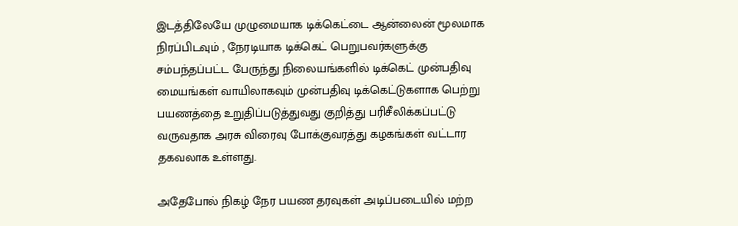இடத்திலேயே முழுமையாக டிக்கெட்டை ஆன்லைன் மூலமாக நிரப்பிடவும் , நேரடியாக டிக்கெட் பெறுபவர்களுக்கு சம்பந்தப்பட்ட பேருந்து நிலையங்களில் டிக்கெட் முன்பதிவு மையங்கள் வாயிலாகவும் முன்பதிவு டிக்கெட்டுகளாக பெற்று பயணத்தை உறுதிப்படுத்துவது குறித்து பரிசீலிக்கப்பட்டு வருவதாக அரசு விரைவு போக்குவரத்து கழகங்கள் வட்டார தகவலாக உள்ளது.

அதேபோல் நிகழ் நேர பயண தரவுகள் அடிப்படையில் மற்ற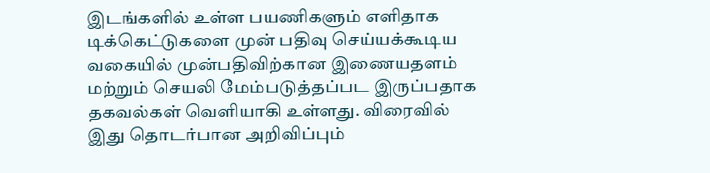இடங்களில் உள்ள பயணிகளும் எளிதாக டிக்கெட்டுகளை முன் பதிவு செய்யக்கூடிய வகையில் முன்பதிவிற்கான இணையதளம் மற்றும் செயலி மேம்படுத்தப்பட இருப்பதாக தகவல்கள் வெளியாகி உள்ளது. விரைவில் இது தொடர்பான அறிவிப்பும்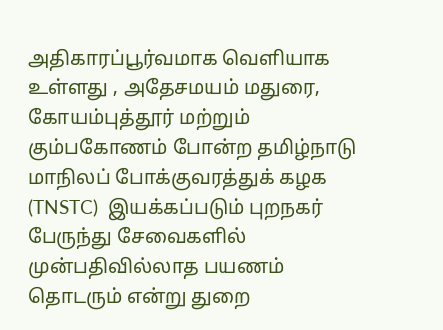அதிகாரப்பூர்வமாக வெளியாக உள்ளது , அதேசமயம் மதுரை, கோயம்புத்தூர் மற்றும் கும்பகோணம் போன்ற தமிழ்நாடு மாநிலப் போக்குவரத்துக் கழக (TNSTC)  இயக்கப்படும் புறநகர் பேருந்து சேவைகளில் முன்பதிவில்லாத பயணம் தொடரும் என்று துறை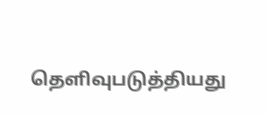தெளிவுபடுத்தியது